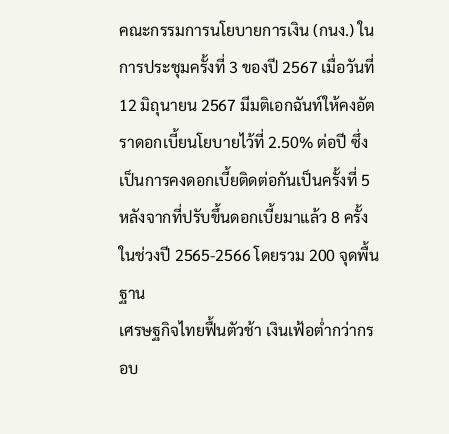คณะกรรมการนโยบายการเงิน (กนง.) ในการประชุมครั้งที่ 3 ของปี 2567 เมื่อวันที่ 12 มิถุนายน 2567 มีมติเอกฉันท์ให้คงอัตราดอกเบี้ยนโยบายไว้ที่ 2.50% ต่อปี ซึ่งเป็นการคงดอกเบี้ยติดต่อกันเป็นครั้งที่ 5 หลังจากที่ปรับขึ้นดอกเบี้ยมาแล้ว 8 ครั้งในช่วงปี 2565-2566 โดยรวม 200 จุดพื้นฐาน
เศรษฐกิจไทยฟื้นตัวช้า เงินเฟ้อต่ำกว่ากรอบ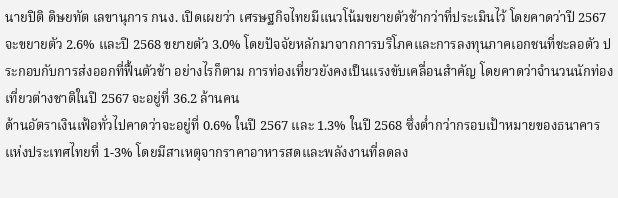นายปิติ ดิษยทัต เลขานุการ กนง. เปิดเผยว่า เศรษฐกิจไทยมีแนวโน้มขยายตัวช้ากว่าที่ประเมินไว้ โดยคาดว่าปี 2567 จะขยายตัว 2.6% และปี 2568 ขยายตัว 3.0% โดยปัจจัยหลักมาจากการบริโภคและการลงทุนภาคเอกชนที่ชะลอตัว ประกอบกับการส่งออกที่ฟื้นตัวช้า อย่างไรก็ตาม การท่องเที่ยวยังคงเป็นแรงขับเคลื่อนสำคัญ โดยคาดว่าจำนวนนักท่องเที่ยวต่างชาติในปี 2567 จะอยู่ที่ 36.2 ล้านคน
ด้านอัตราเงินเฟ้อทั่วไปคาดว่าจะอยู่ที่ 0.6% ในปี 2567 และ 1.3% ในปี 2568 ซึ่งต่ำกว่ากรอบเป้าหมายของธนาคารแห่งประเทศไทยที่ 1-3% โดยมีสาเหตุจากราคาอาหารสดและพลังงานที่ลดลง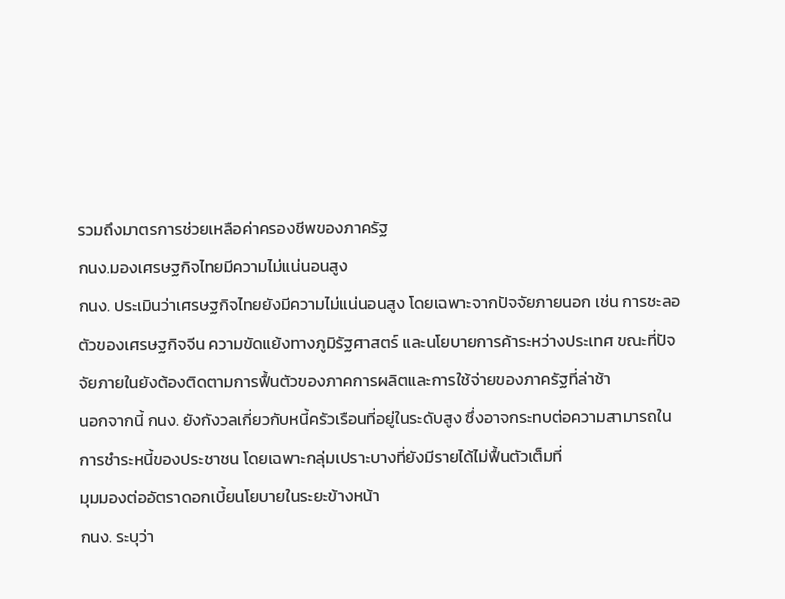รวมถึงมาตรการช่วยเหลือค่าครองชีพของภาครัฐ
กนง.มองเศรษฐกิจไทยมีความไม่แน่นอนสูง
กนง. ประเมินว่าเศรษฐกิจไทยยังมีความไม่แน่นอนสูง โดยเฉพาะจากปัจจัยภายนอก เช่น การชะลอตัวของเศรษฐกิจจีน ความขัดแย้งทางภูมิรัฐศาสตร์ และนโยบายการค้าระหว่างประเทศ ขณะที่ปัจจัยภายในยังต้องติดตามการฟื้นตัวของภาคการผลิตและการใช้จ่ายของภาครัฐที่ล่าช้า
นอกจากนี้ กนง. ยังกังวลเกี่ยวกับหนี้ครัวเรือนที่อยู่ในระดับสูง ซึ่งอาจกระทบต่อความสามารถในการชำระหนี้ของประชาชน โดยเฉพาะกลุ่มเปราะบางที่ยังมีรายได้ไม่ฟื้นตัวเต็มที่
มุมมองต่ออัตราดอกเบี้ยนโยบายในระยะข้างหน้า
กนง. ระบุว่า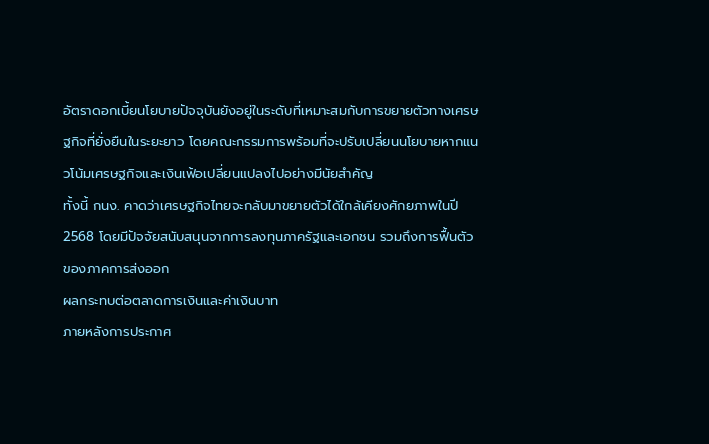อัตราดอกเบี้ยนโยบายปัจจุบันยังอยู่ในระดับที่เหมาะสมกับการขยายตัวทางเศรษฐกิจที่ยั่งยืนในระยะยาว โดยคณะกรรมการพร้อมที่จะปรับเปลี่ยนนโยบายหากแนวโน้มเศรษฐกิจและเงินเฟ้อเปลี่ยนแปลงไปอย่างมีนัยสำคัญ
ทั้งนี้ กนง. คาดว่าเศรษฐกิจไทยจะกลับมาขยายตัวได้ใกล้เคียงศักยภาพในปี 2568 โดยมีปัจจัยสนับสนุนจากการลงทุนภาครัฐและเอกชน รวมถึงการฟื้นตัวของภาคการส่งออก
ผลกระทบต่อตลาดการเงินและค่าเงินบาท
ภายหลังการประกาศ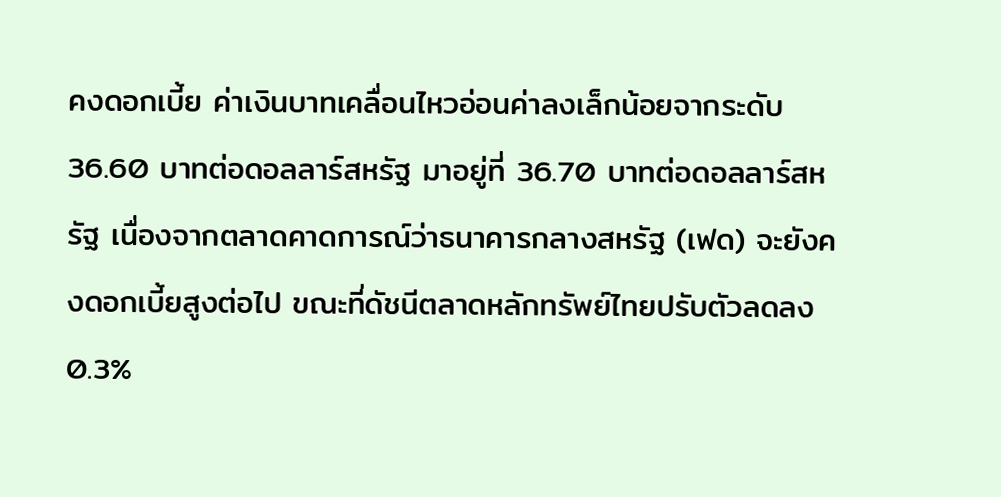คงดอกเบี้ย ค่าเงินบาทเคลื่อนไหวอ่อนค่าลงเล็กน้อยจากระดับ 36.60 บาทต่อดอลลาร์สหรัฐ มาอยู่ที่ 36.70 บาทต่อดอลลาร์สหรัฐ เนื่องจากตลาดคาดการณ์ว่าธนาคารกลางสหรัฐ (เฟด) จะยังคงดอกเบี้ยสูงต่อไป ขณะที่ดัชนีตลาดหลักทรัพย์ไทยปรับตัวลดลง 0.3%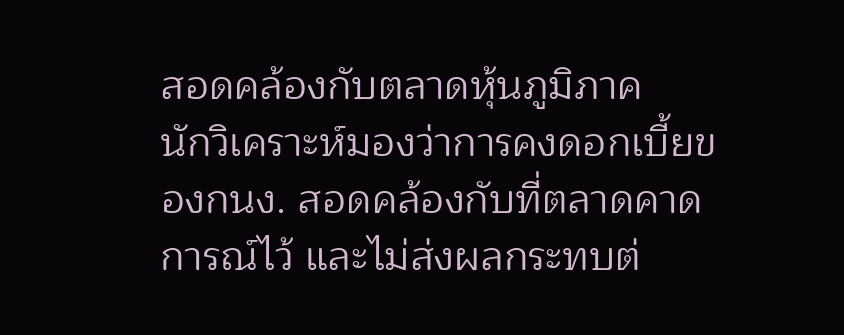สอดคล้องกับตลาดหุ้นภูมิภาค
นักวิเคราะห์มองว่าการคงดอกเบี้ยของกนง. สอดคล้องกับที่ตลาดคาดการณ์ไว้ และไม่ส่งผลกระทบต่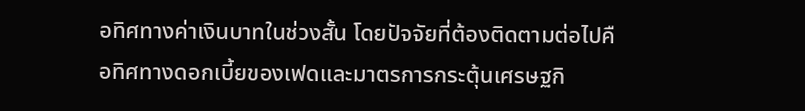อทิศทางค่าเงินบาทในช่วงสั้น โดยปัจจัยที่ต้องติดตามต่อไปคือทิศทางดอกเบี้ยของเฟดและมาตรการกระตุ้นเศรษฐกิ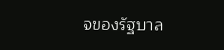จของรัฐบาล